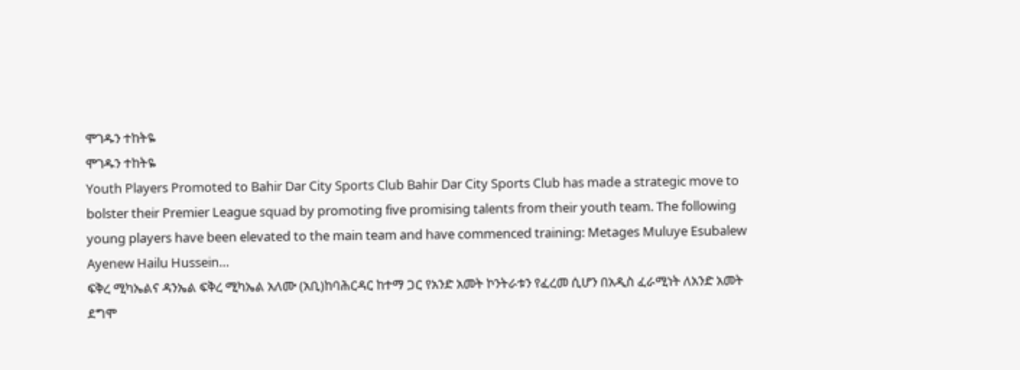ሞገዱን ተከትዬ
ሞገዱን ተከትዬ
Youth Players Promoted to Bahir Dar City Sports Club Bahir Dar City Sports Club has made a strategic move to bolster their Premier League squad by promoting five promising talents from their youth team. The following young players have been elevated to the main team and have commenced training: Metages Muluye Esubalew Ayenew Hailu Hussein…
ፍቅረ ሚካኤልና ዳንኤል ፍቅረ ሚካኤል አለሙ (አቢ)ከባሕርዳር ከተማ ጋር የአንድ አመት ኮንትራቱን የፈረመ ሲሆን በአዲስ ፈራሚነት ለአንድ አመት ደግሞ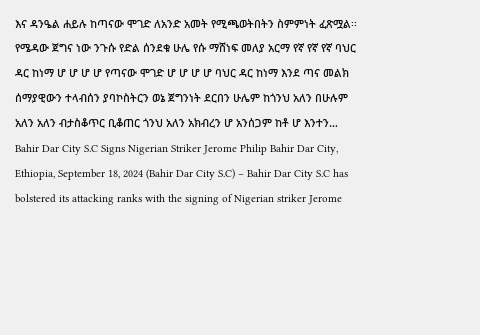እና ዳንዔል ሐይሉ ከጣናው ሞገድ ለአንድ አመት የሚጫወትበትን ስምምነት ፈጽሟል፡፡
የሜዳው ጀግና ነው ንጉሱ የድል ሰንደቁ ሁሌ የሱ ማሸነፍ መለያ አርማ የኛ የኛ የኛ ባህር ዳር ከነማ ሆ ሆ ሆ ሆ የጣናው ሞገድ ሆ ሆ ሆ ሆ ባህር ዳር ከነማ እንደ ጣና መልክ ሰማያዊውን ተላብሰን ያባኮስትርን ወኔ ጀግንነት ደርበን ሁሌም ከጎንህ አለን በሁሉም አለን አለን ብታስቆጥር ቢቆጠር ጎንህ አለን አክብረን ሆ አንሰጋም ከቶ ሆ እንተን…
Bahir Dar City S.C Signs Nigerian Striker Jerome Philip Bahir Dar City, Ethiopia, September 18, 2024 (Bahir Dar City S.C) – Bahir Dar City S.C has bolstered its attacking ranks with the signing of Nigerian striker Jerome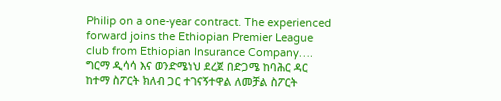Philip on a one-year contract. The experienced forward joins the Ethiopian Premier League club from Ethiopian Insurance Company….
ግርማ ዲሳሳ እና ወንድሜነህ ደረጀ በድጋሜ ከባሕር ዳር ከተማ ስፖርት ክለብ ጋር ተገናኝተዋል ለመቻል ስፖርት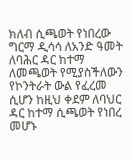ክለብ ሲጫወት የነበረው ግርማ ዲሳሳ ለአንድ ዓመት ለባሕር ዳር ከተማ ለመጫወት የሚያስችለውን የኮንትራት ውል የፈረመ ሲሆን ከዚህ ቀደም ለባህር ዳር ከተማ ሲጫወት የነበረ መሆኑ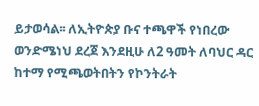ይታወሳል፡፡ ለኢትዮጵያ ቡና ተጫዋች የነበረው ወንድሜነህ ደረጀ እንደዚሁ ለ2 ዓመት ለባህር ዳር ከተማ የሚጫወትበትን የኮንትራት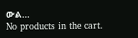ውል…
No products in the cart.